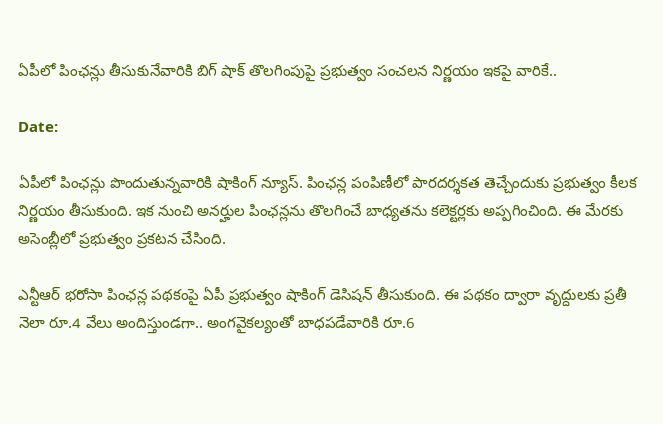ఏపీలో పింఛన్లు తీసుకునేవారికి బిగ్ షాక్ తొలగింపుపై ప్రభుత్వం సంచలన నిర్ణయం ఇకపై వారికే..

Date:

ఏపీలో పింఛన్లు పొందుతున్నవారికి షాకింగ్ న్యూస్. పింఛన్ల పంపిణీలో పారదర్శకత తెచ్చేందుకు ప్రభుత్వం కీలక నిర్ణయం తీసుకుంది. ఇక నుంచి అనర్హుల పింఛన్లను తొలగించే బాధ్యతను కలెక్టర్లకు అప్పగించింది. ఈ మేరకు అసెంబ్లీలో ప్రభుత్వం ప్రకటన చేసింది.

ఎన్టీఆర్ భరోసా పింఛన్ల పథకంపై ఏపీ ప్రభుత్వం షాకింగ్ డెసిషన్ తీసుకుంది. ఈ పథకం ద్వారా వృద్దులకు ప్రతీ నెలా రూ.4 వేలు అందిస్తుండగా.. అంగవైకల్యంతో బాధపడేవారికి రూ.6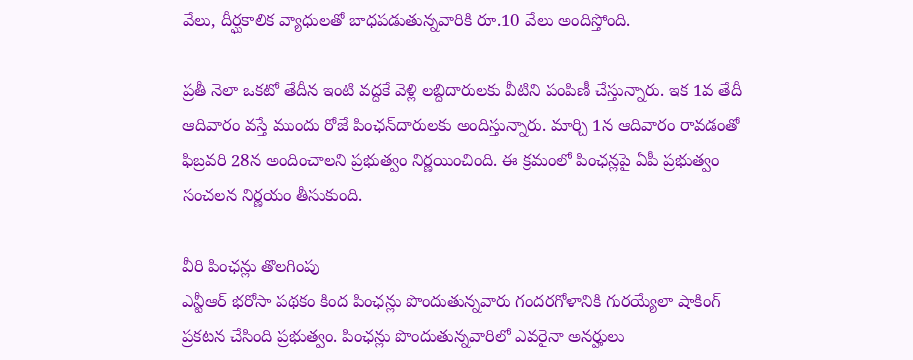వేలు, దీర్ఘకాలిక వ్యాధులతో బాధపడుతున్నవారికి రూ.10 వేలు అందిస్తోంది.

ప్రతీ నెలా ఒకటో తేదీన ఇంటి వద్దకే వెళ్లి లబ్దిదారులకు వీటిని పంపిణీ చేస్తున్నారు. ఇక 1వ తేదీ ఆదివారం వస్తే ముందు రోజే పింఛన్‌దారులకు అందిస్తున్నారు. మార్చి 1న ఆదివారం రావడంతో ఫిబ్రవరి 28న అందించాలని ప్రభుత్వం నిర్ణయించింది. ఈ క్రమంలో పింఛన్లపై ఏపీ ప్రభుత్వం సంచలన నిర్ణయం తీసుకుంది.

వీరి పింఛన్లు తొలగింపు
ఎన్టీఆర్ భరోసా పథకం కింద పింఛన్లు పొందుతున్నవారు గందరగోళానికి గురయ్యేలా షాకింగ్ ప్రకటన చేసింది ప్రభుత్వం. పింఛన్లు పొందుతున్నవారిలో ఎవరైనా అనర్హులు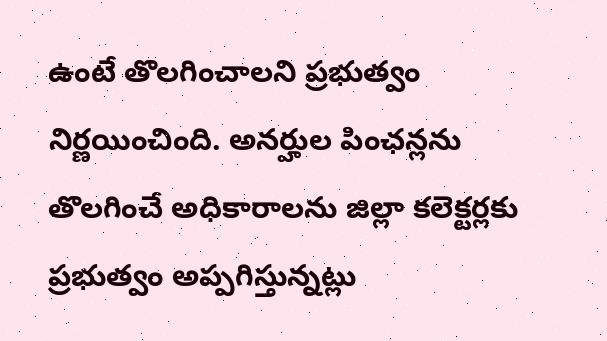ఉంటే తొలగించాలని ప్రభుత్వం నిర్ణయించింది. అనర్హుల పింఛన్లను తొలగించే అధికారాలను జిల్లా కలెక్టర్లకు ప్రభుత్వం అప్పగిస్తున్నట్లు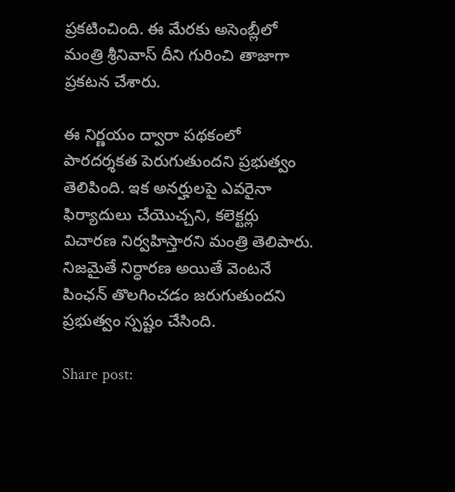ప్రకటించింది. ఈ మేరకు అసెంబ్లీలో మంత్రి శ్రీనివాస్ దీని గురించి తాజాగా ప్రకటన చేశారు.

ఈ నిర్ణయం ద్వారా పథకంలో పారదర్శకత పెరుగుతుందని ప్రభుత్వం తెలిపింది. ఇక అనర్హులపై ఎవరైనా ఫిర్యాదులు చేయొచ్చని, కలెక్టర్లు విచారణ నిర్వహిస్తారని మంత్రి తెలిపారు. నిజమైతే నిర్ధారణ అయితే వెంటనే పింఛన్ తొలగించడం జరుగుతుందని ప్రభుత్వం స్పష్టం చేసింది.

Share post: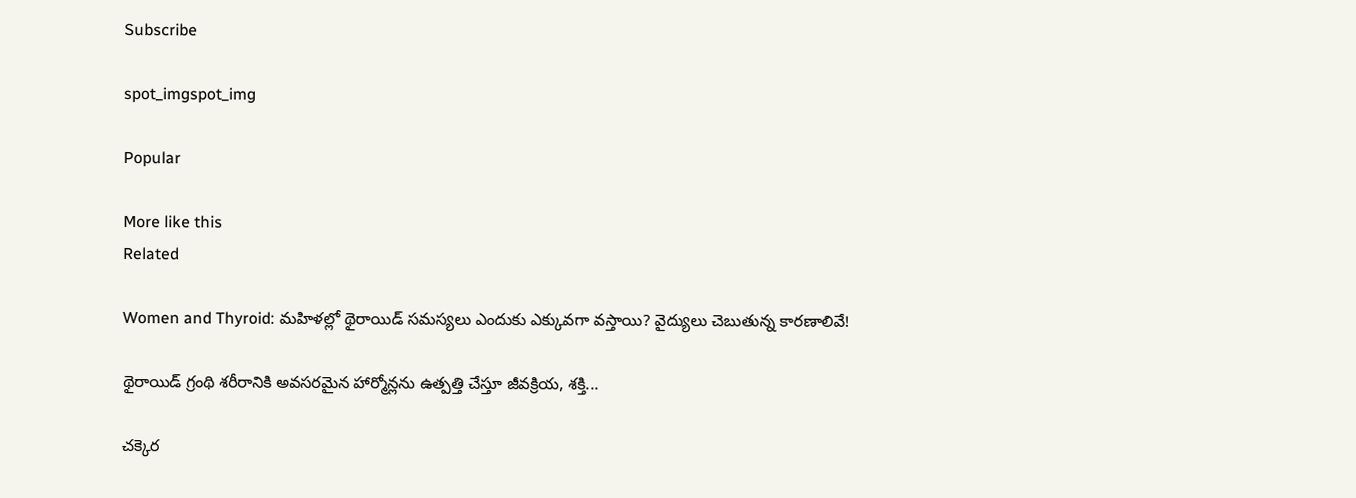Subscribe

spot_imgspot_img

Popular

More like this
Related

Women and Thyroid: మహిళల్లో థైరాయిడ్ సమస్యలు ఎందుకు ఎక్కువగా వస్తాయి? వైద్యులు చెబుతున్న కారణాలివే!

థైరాయిడ్ గ్రంథి శరీరానికి అవసరమైన హార్మోన్లను ఉత్పత్తి చేస్తూ జీవక్రియ, శక్తి...

చక్కెర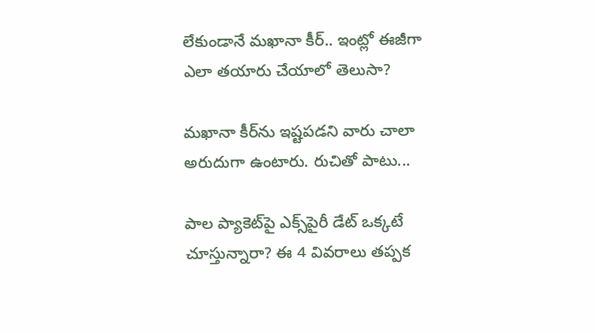లేకుండానే మఖానా కీర్.. ఇంట్లో ఈజీగా ఎలా తయారు చేయాలో తెలుసా?

మఖానా కీర్‌ను ఇష్టపడని వారు చాలా అరుదుగా ఉంటారు. రుచితో పాటు...

పాల ప్యాకెట్‌పై ఎక్స్‌పైరీ డేట్ ఒక్కటే చూస్తున్నారా? ఈ 4 వివరాలు తప్పక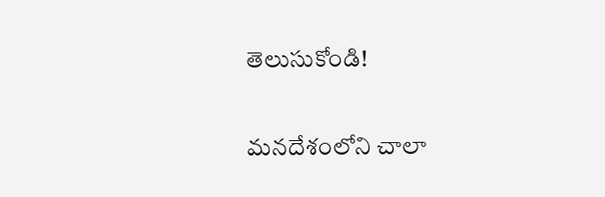తెలుసుకోండి!

మనదేశంలోని చాలా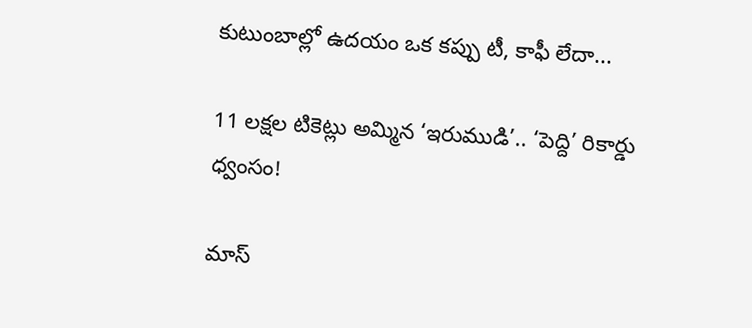కుటుంబాల్లో ఉదయం ఒక కప్పు టీ, కాఫీ లేదా...

11 లక్షల టికెట్లు అమ్మిన ‘ఇరుముడి’.. ‘పెద్ది’ రికార్డు ధ్వంసం!

మాస్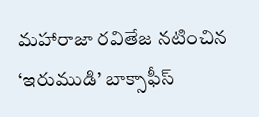మహారాజా రవితేజ నటించిన ‘ఇరుముడి’ బాక్సాఫీస్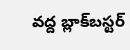వద్ద బ్లాక్‌బస్టర్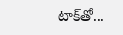టాక్‌తో...